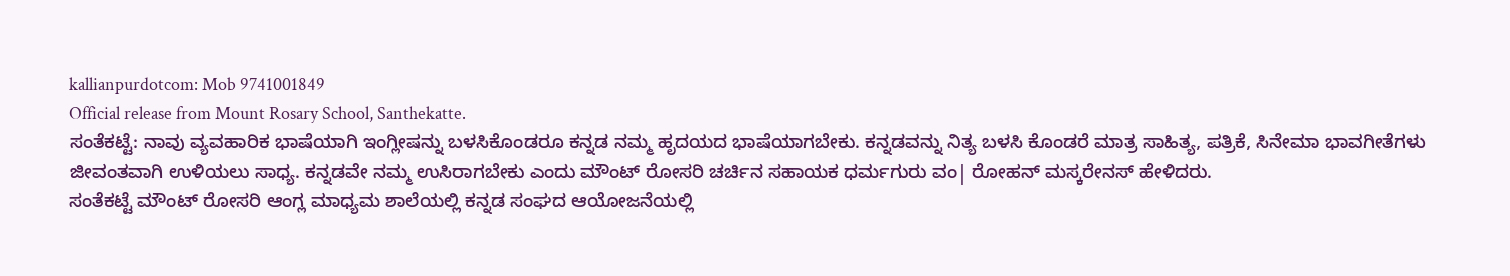kallianpurdotcom: Mob 9741001849
Official release from Mount Rosary School, Santhekatte.
ಸಂತೆಕಟ್ಟೆ: ನಾವು ವ್ಯವಹಾರಿಕ ಭಾಷೆಯಾಗಿ ಇಂಗ್ಲೀಷನ್ನು ಬಳಸಿಕೊಂಡರೂ ಕನ್ನಡ ನಮ್ಮ ಹೃದಯದ ಭಾಷೆಯಾಗಬೇಕು. ಕನ್ನಡವನ್ನು ನಿತ್ಯ ಬಳಸಿ ಕೊಂಡರೆ ಮಾತ್ರ ಸಾಹಿತ್ಯ, ಪತ್ರಿಕೆ, ಸಿನೇಮಾ ಭಾವಗೀತೆಗಳು ಜೀವಂತವಾಗಿ ಉಳಿಯಲು ಸಾಧ್ಯ. ಕನ್ನಡವೇ ನಮ್ಮ ಉಸಿರಾಗಬೇಕು ಎಂದು ಮೌಂಟ್ ರೋಸರಿ ಚರ್ಚಿನ ಸಹಾಯಕ ಧರ್ಮಗುರು ವಂ| ರೋಹನ್ ಮಸ್ಕರೇನಸ್ ಹೇಳಿದರು.
ಸಂತೆಕಟ್ಟೆ ಮೌಂಟ್ ರೋಸರಿ ಆಂಗ್ಲ ಮಾಧ್ಯಮ ಶಾಲೆಯಲ್ಲಿ ಕನ್ನಡ ಸಂಘದ ಆಯೋಜನೆಯಲ್ಲಿ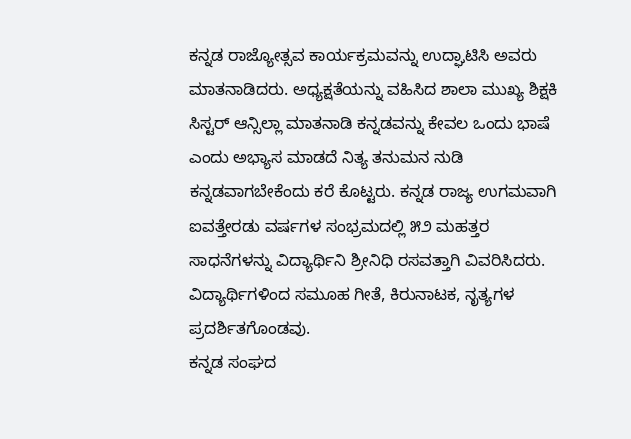ಕನ್ನಡ ರಾಜ್ಯೋತ್ಸವ ಕಾರ್ಯಕ್ರಮವನ್ನು ಉದ್ಘಾಟಿಸಿ ಅವರು ಮಾತನಾಡಿದರು. ಅಧ್ಯಕ್ಷತೆಯನ್ನು ವಹಿಸಿದ ಶಾಲಾ ಮುಖ್ಯ ಶಿಕ್ಷಕಿ ಸಿಸ್ಟರ್ ಆನ್ಸಿಲ್ಲಾ ಮಾತನಾಡಿ ಕನ್ನಡವನ್ನು ಕೇವಲ ಒಂದು ಭಾಷೆ ಎಂದು ಅಭ್ಯಾಸ ಮಾಡದೆ ನಿತ್ಯ ತನುಮನ ನುಡಿ ಕನ್ನಡವಾಗಬೇಕೆಂದು ಕರೆ ಕೊಟ್ಟರು. ಕನ್ನಡ ರಾಜ್ಯ ಉಗಮವಾಗಿ ಐವತ್ತೇರಡು ವರ್ಷಗಳ ಸಂಭ್ರಮದಲ್ಲಿ ೫೨ ಮಹತ್ತರ ಸಾಧನೆಗಳನ್ನು ವಿದ್ಯಾರ್ಥಿನಿ ಶ್ರೀನಿಧಿ ರಸವತ್ತಾಗಿ ವಿವರಿಸಿದರು. ವಿದ್ಯಾರ್ಥಿಗಳಿಂದ ಸಮೂಹ ಗೀತೆ, ಕಿರುನಾಟಕ, ನೃತ್ಯಗಳ ಪ್ರದರ್ಶಿತಗೊಂಡವು.
ಕನ್ನಡ ಸಂಘದ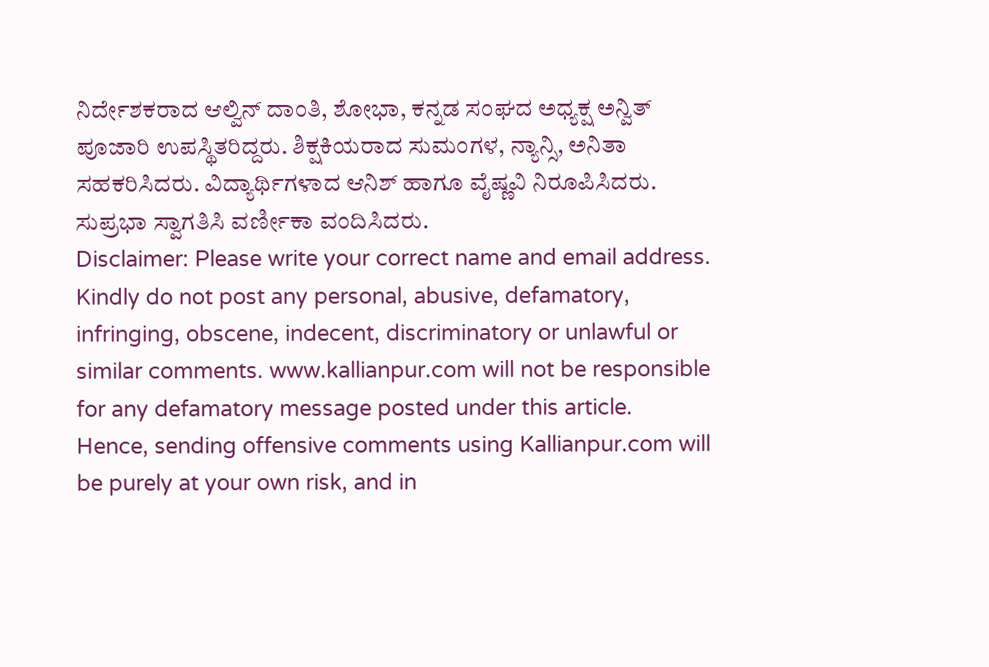ನಿರ್ದೇಶಕರಾದ ಆಲ್ವಿನ್ ದಾಂತಿ, ಶೋಭಾ, ಕನ್ನಡ ಸಂಘದ ಅಧ್ಯಕ್ಷ ಅನ್ವಿತ್ ಪೂಜಾರಿ ಉಪಸ್ಥಿತರಿದ್ದರು. ಶಿಕ್ಷಕಿಯರಾದ ಸುಮಂಗಳ, ನ್ಯಾನ್ಸಿ, ಅನಿತಾ ಸಹಕರಿಸಿದರು. ವಿದ್ಯಾರ್ಥಿಗಳಾದ ಆನಿಶ್ ಹಾಗೂ ವೈಷ್ಣವಿ ನಿರೂಪಿಸಿದರು. ಸುಪ್ರಭಾ ಸ್ವಾಗತಿಸಿ ವರ್ಣೀಕಾ ವಂದಿಸಿದರು.
Disclaimer: Please write your correct name and email address. Kindly do not post any personal, abusive, defamatory, infringing, obscene, indecent, discriminatory or unlawful or similar comments. www.kallianpur.com will not be responsible for any defamatory message posted under this article.
Hence, sending offensive comments using Kallianpur.com will be purely at your own risk, and in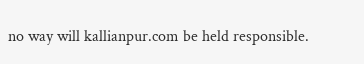no way will kallianpur.com be held responsible.